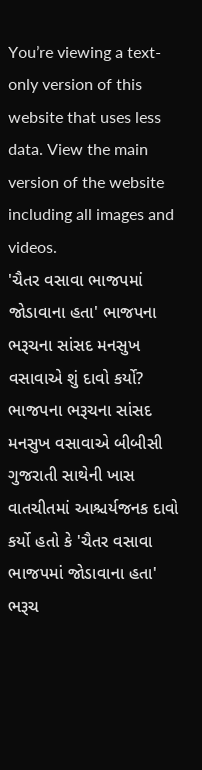You’re viewing a text-only version of this website that uses less data. View the main version of the website including all images and videos.
'ચૈતર વસાવા ભાજપમાં જોડાવાના હતા' ભાજપના ભરૂચના સાંસદ મનસુખ વસાવાએ શું દાવો કર્યો?
ભાજપના ભરૂચના સાંસદ મનસુખ વસાવાએ બીબીસી ગુજરાતી સાથેની ખાસ વાતચીતમાં આશ્ચર્યજનક દાવો કર્યો હતો કે 'ચૈતર વસાવા ભાજપમાં જોડાવાના હતા'
ભરૂચ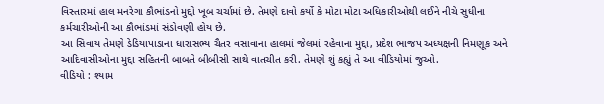વિસ્તારમાં હાલ મનરેગા કૌભાંડનો મુદ્દો ખૂબ ચર્ચામાં છે. તેમણે દાવો કર્યો કે મોટા મોટા અધિકારીઓથી લઈને નીચે સુધીના કર્મચારીઓની આ કૌભાંડમાં સંડોવણી હોય છે.
આ સિવાય તેમણે ડેડિયાપાડાના ધારાસભ્ય ચૈતર વસાવાના હાલમાં જેલમાં રહેવાના મુદ્દા, પ્રદેશ ભાજપ અધ્યક્ષની નિમણૂક અને આદિવાસીઓના મુદ્દા સહિતની બાબતે બીબીસી સાથે વાતચીત કરી. તેમણે શું કહ્યું તે આ વીડિયોમાં જુઓ.
વીડિયો : શ્યામ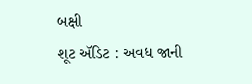બક્ષી
શૂટ ઍડિટ : અવધ જાની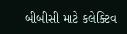બીબીસી માટે કલેક્ટિવ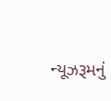ન્યૂઝરૂમનું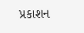પ્રકાશન